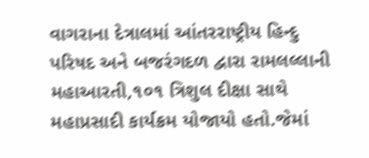વાગરાના દેત્રાલમાં આંતરરાષ્ટ્રીય હિન્દુ પરિષદ અને બજરંગદળ દ્વારા રામલલ્લાની મહાઆરતી,૧૦૧ ત્રિશુલ દીક્ષા સાથે મહાપ્રસાદી કાર્યક્રમ યોજાયો હતો.જેમાં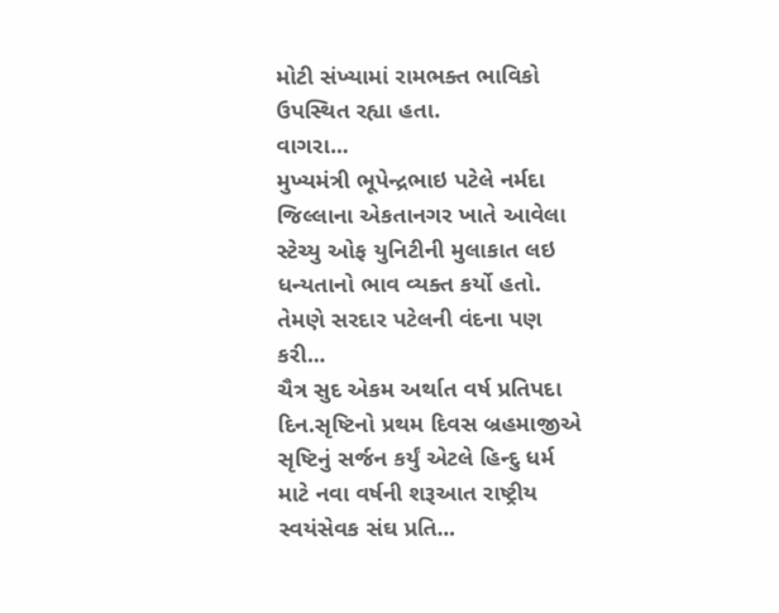મોટી સંખ્યામાં રામભક્ત ભાવિકો ઉપસ્થિત રહ્યા હતા.
વાગરા...
મુખ્યમંત્રી ભૂપેન્દ્રભાઇ પટેલે નર્મદા જિલ્લાના એકતાનગર ખાતે આવેલા સ્ટેચ્યુ ઓફ યુનિટીની મુલાકાત લઇ ધન્યતાનો ભાવ વ્યક્ત કર્યો હતો. તેમણે સરદાર પટેલની વંદના પણ કરી...
ચૈત્ર સુદ એકમ અર્થાત વર્ષ પ્રતિપદા દિન.સૃષ્ટિનો પ્રથમ દિવસ બ્રહમાજીએ સૃષ્ટિનું સર્જન કર્યું એટલે હિન્દુ ધર્મ માટે નવા વર્ષની શરૂઆત રાષ્ટ્રીય સ્વયંસેવક સંઘ પ્રતિ...